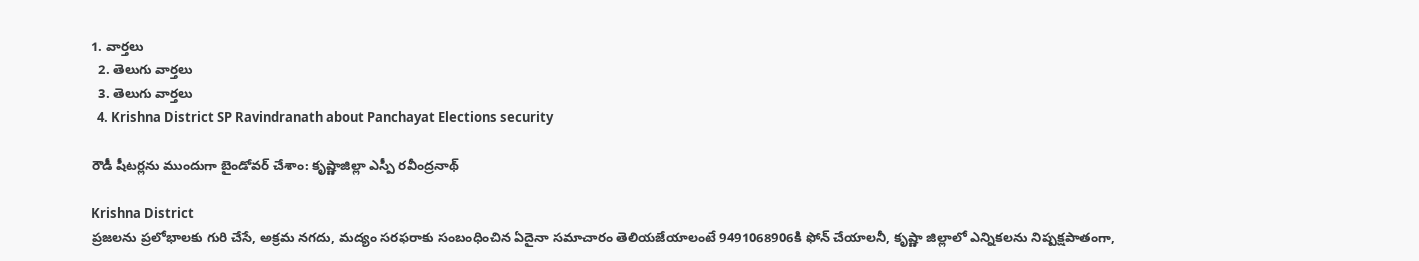1. వార్తలు
  2. తెలుగు వార్తలు
  3. తెలుగు వార్తలు
  4. Krishna District SP Ravindranath about Panchayat Elections security

రౌడీ షీటర్లను ముందుగా బైండోవర్‌ చేశాం: కృష్ణాజిల్లా ఎస్పీ ర‌వీంద్ర‌నాథ్‌

Krishna District
ప్రజలను ప్రలోభాలకు గురి చేసే, అక్రమ నగదు, మద్యం సరఫరాకు సంబంధించిన ఏదైనా సమాచారం తెలియజేయాలంటే 9491068906కి ఫోన్ చేయాలనీ, కృష్ణా జిల్లాలో ఎన్నికలను నిష్పక్షపాతంగా,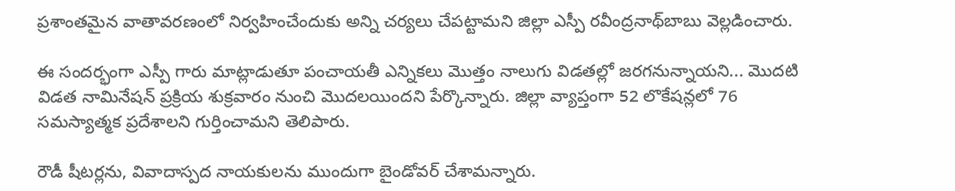ప్రశాంతమైన వాతావరణంలో నిర్వహించేందుకు అన్ని చర్యలు చేపట్టామని జిల్లా ఎస్పీ రవీంద్రనాథ్‌బాబు వెల్లడించారు.

ఈ సంద‌ర్భంగా ఎస్పీ గారు మాట్లాడుతూ పంచాయతీ ఎన్నికలు మొత్తం నాలుగు విడతల్లో జరగనున్నాయని... మొదటి విడత నామినేషన్ ప్రక్రియ శుక్ర‌వారం నుంచి మొదలయిందని పేర్కొన్నారు. జిల్లా వ్యాప్తంగా 52 లొకేషన్లలో 76 సమస్యాత్మక ప్రదేశాలని గుర్తించామని తెలిపారు.

రౌడీ షీటర్లను, వివాదాస్పద నాయకులను ముందుగా బైండోవర్ చేశామన్నారు.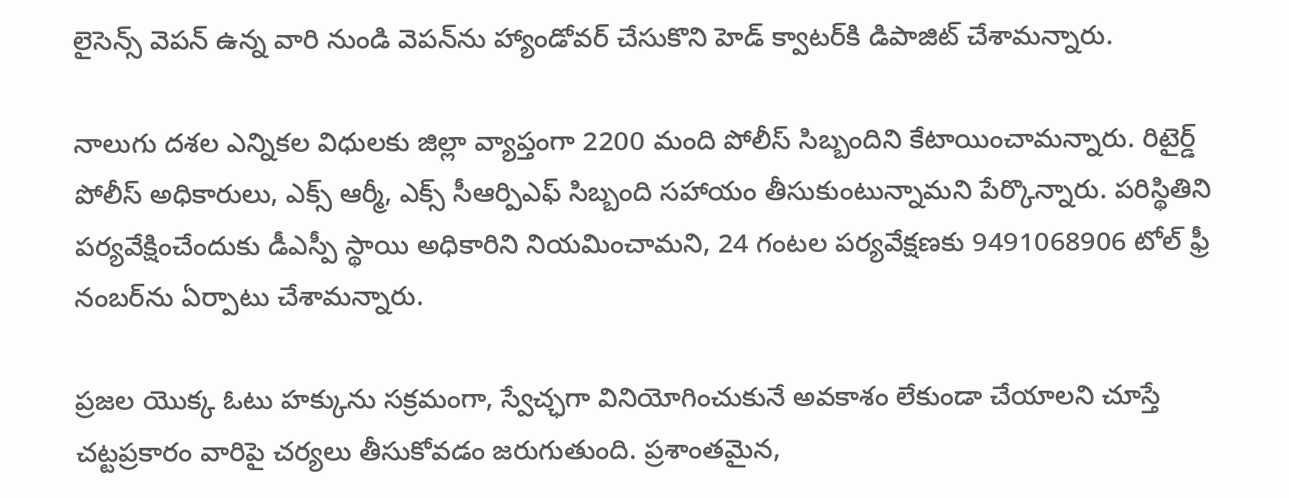లైసెన్స్ వెపన్ ఉన్న వారి నుండి వెపన్‌ను హ్యాండోవర్‌ చేసుకొని హెడ్ క్వాటర్‌కి డిపాజిట్ చేశామన్నారు.

నాలుగు దశల ఎన్నికల విధులకు జిల్లా వ్యాప్తంగా 2200 మంది పోలీస్ సిబ్బందిని కేటాయించామన్నారు. రిటైర్డ్ పోలీస్ అధికారులు, ఎక్స్ ఆర్మీ, ఎక్స్ సీఆర్పిఎఫ్ సిబ్బంది సహాయం తీసుకుంటున్నామని పేర్కొన్నారు. పరిస్థితిని పర్యవేక్షించేందుకు డీఎస్పీ స్థాయి అధికారిని నియమించామని, 24 గంటల పర్యవేక్షణకు 9491068906 టోల్ ఫ్రీ నంబర్‌ను ఏర్పాటు చేశామన్నారు.

ప్రజల యొక్క ఓటు హక్కును సక్రమంగా, స్వేచ్ఛగా వినియోగించుకునే అవకాశం లేకుండా చేయాలని చూస్తే చట్టప్రకారం వారిపై చర్యలు తీసుకోవడం జరుగుతుంది. ప్రశాంతమైన,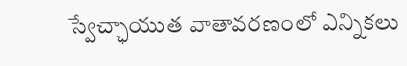స్వేచ్ఛాయుత వాతావరణంలో ఎన్నికలు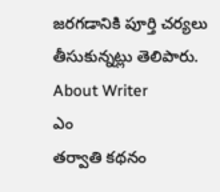జరగడానికి పూర్తి చర్యలు తీసుకున్నట్లు తెలిపారు.
About Writer
ఎం
తర్వాతి కథనం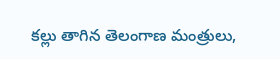కల్లు తాగిన తెలంగాణ మంత్రులు,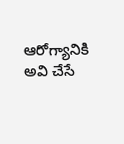ఆరోగ్యానికి అవి చేసే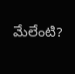మేలేంటి?